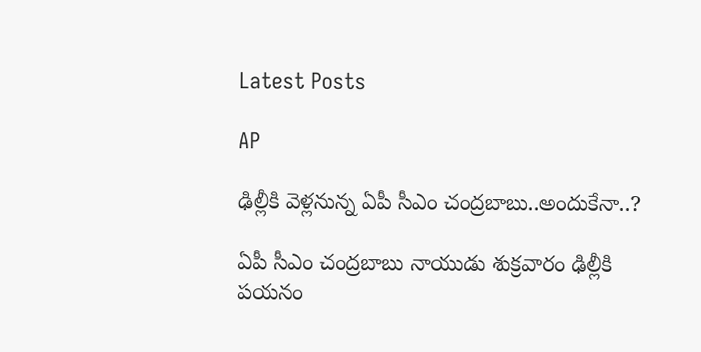Latest Posts

AP

ఢిల్లీకి వెళ్లనున్న ఏపీ సీఎం చంద్రబాబు..అందుకేనా..?

ఏపీ సీఎం చంద్రబాబు నాయుడు శుక్రవారం ఢిల్లీకి పయనం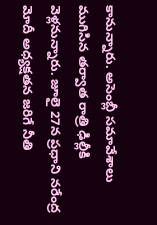కానున్నారు. అసెంబ్లీ సమావేశాలు ముగిసిన తర్వాత రాత్రి ఢిల్లీకి వెళ్లనున్నారు. జూలై 27న ప్రధాని నరేంద్ర మోదీ అధ్యక్షతన జరిగే నీతి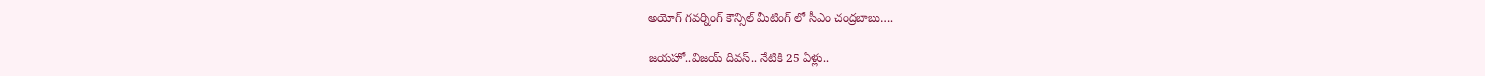అయోగ్ గవర్నింగ్ కౌన్సిల్ మీటింగ్ లో సీఎం చంద్రబాబు….

జయహో..విజయ్ దివస్.. నేటికి 25 ఏళ్లు..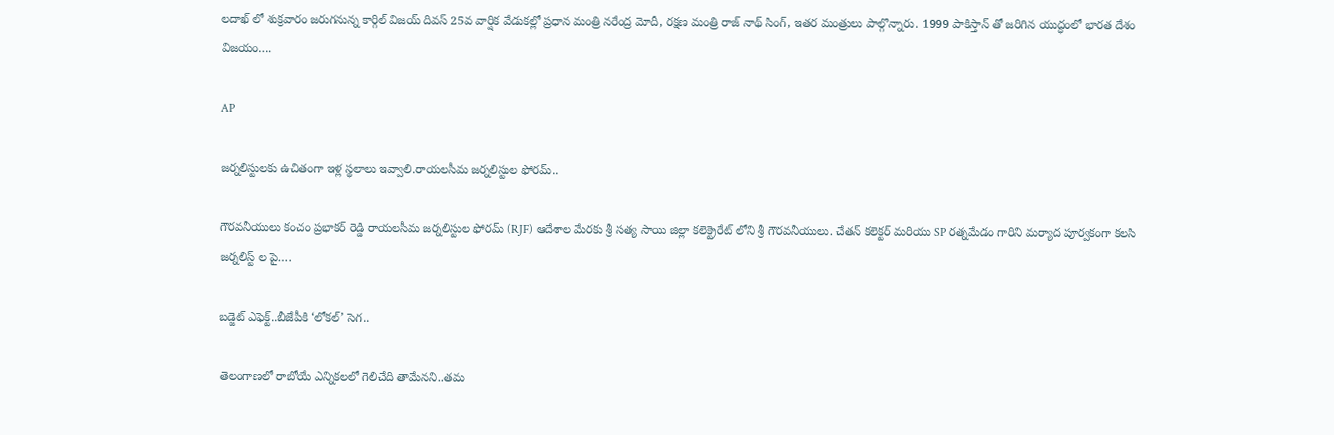లదాఖ్ లో శుక్రవారం జరుగనున్న కార్గిల్ విజయ్ దివస్‌ 25వ వార్షిక వేడుకల్లో ప్రధాన మంత్రి నరేంద్ర మోదీ, రక్షణ మంత్రి రాజ్ నాథ్ సింగ్, ఇతర మంత్రులు పాల్గొన్నారు. 1999 పాకిస్తాన్ తో జరిగిన యుద్ధంలో భారత దేశం విజయం….

AP

జర్నలిస్టులకు ఉచితంగా ఇళ్ల స్థలాలు ఇవ్వాలి.రాయలసీమ జర్నలిస్టుల ఫోరమ్..

గౌరవనీయులు కంచం ప్రభాకర్ రెడ్డి రాయలసీమ జర్నలిస్టుల ఫోరమ్ (RJF) ఆదేశాల మేరకు శ్రీ సత్య సాయి జిల్లా కలెక్ట్రెరేట్ లోని శ్రీ గౌరవనీయులు. చేతన్ కలెక్టర్ మరియు SP రత్నమేడం గారిని మర్యాద పూర్వకంగా కలసి జర్నలిస్ట్ ల పై….

బడ్జెట్ ఎఫెక్ట్..బీజేపీకి ‘లోకల్’ సెగ..

తెలంగాణలో రాబోయే ఎన్నికలలో గెలిచేది తామేనని..తమ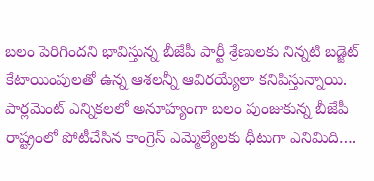బలం పెరిగిందని భావిస్తున్న బీజేపీ పార్టీ శ్రేణులకు నిన్నటి బడ్జెట్ కేటాయింపులతో ఉన్న ఆశలన్నీ ఆవిరయ్యేలా కనిపిస్తున్నాయి. పార్లమెంట్ ఎన్నికలలో అనూహ్యంగా బలం పుంజుకున్న బీజేపీ రాష్ట్రంలో పోటీచేసిన కాంగ్రెస్ ఎమ్మెల్యేలకు ధీటుగా ఎనిమిది….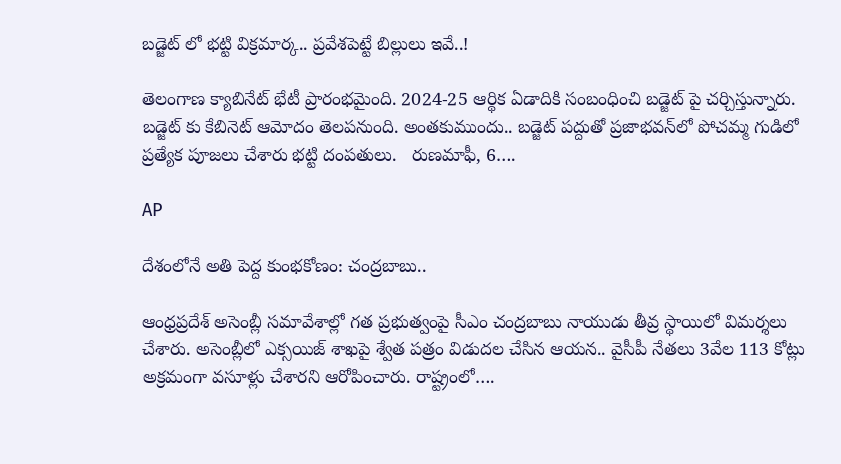బడ్జెట్ లో భట్టి విక్రమార్క.. ప్రవేశపెట్టే బిల్లులు ఇవే..!

తెలంగాణ క్యాబినేట్ భేటీ ప్రారంభమైంది. 2024-25 ఆర్థిక ఏడాదికి సంబంధించి బడ్జెట్ పై చర్చిస్తున్నారు. బడ్జెట్ కు కేబినెట్ ఆమోదం తెలపనుంది. అంతకుముందు.. బడ్జెట్ పద్దుతో ప్రజాభవన్‌లో పోచమ్మ గుడిలో ప్రత్యేక పూజలు చేశారు భట్టి దంపతులు.   రుణమాఫీ, 6….

AP

దేశంలోనే అతి పెద్ద కుంభకోణం: చంద్రబాబు..

ఆంధ్రప్రదేశ్ అసెంబ్లీ సమావేశాల్లో గత ప్రభుత్వంపై సీఎం చంద్రబాబు నాయుడు తీవ్ర స్థాయిలో విమర్శలు చేశారు. అసెంబ్లీలో ఎక్సయిజ్ శాఖపై శ్వేత పత్రం విడుదల చేసిన ఆయన.. వైసీపీ నేతలు 3వేల 113 కోట్లు అక్రమంగా వసూళ్లు చేశారని ఆరోపించారు. రాష్ట్రంలో….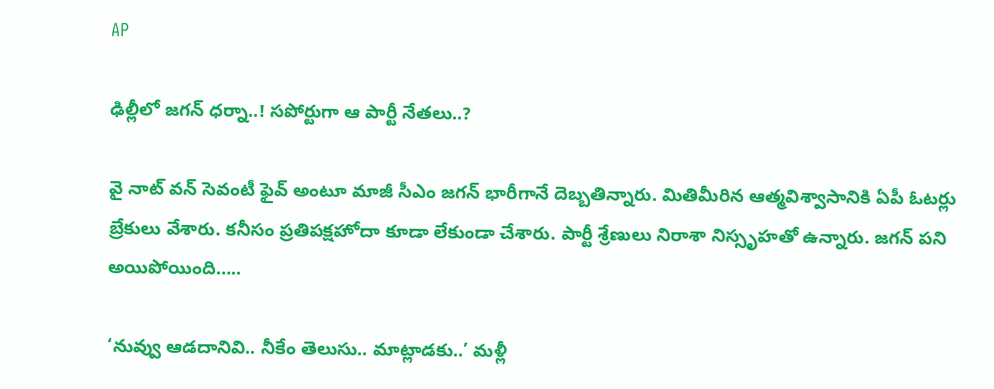AP

ఢిల్లీలో జగన్ ధర్నా..! సపోర్టుగా ఆ పార్టీ నేతలు..?

వై నాట్ వన్ సెవంటీ ఫైవ్ అంటూ మాజీ సీఎం జగన్ భారీగానే దెబ్బతిన్నారు. మితిమీరిన ఆత్మవిశ్వాసానికి ఏపీ ఓటర్లు బ్రేకులు వేశారు. కనీసం ప్రతిపక్షహోదా కూడా లేకుండా చేశారు. పార్టీ శ్రేణులు నిరాశా నిస్సృహతో ఉన్నారు. జగన్ పని అయిపోయింది…..

‘నువ్వు ఆడదానివి.. నీకేం తెలుసు.. మాట్లాడకు..’ మళ్లీ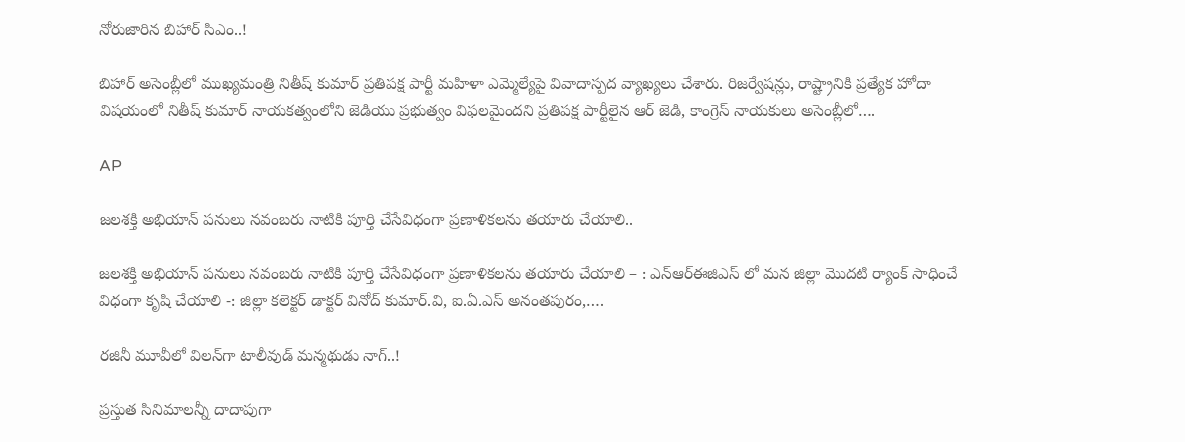నోరుజారిన బిహార్ సిఎం..!

బిహార్ అసెంబ్లీలో ముఖ్యమంత్రి నితీష్ కుమార్ ప్రతిపక్ష పార్టీ మహిళా ఎమ్మెల్యేపై వివాదాస్పద వ్యాఖ్యలు చేశారు. రిజర్వేషన్లు, రాష్ట్రానికి ప్రత్యేక హోదా విషయంలో నితీష్ కుమార్ నాయకత్వంలోని జెడియు ప్రభుత్వం విఫలమైందని ప్రతిపక్ష పార్టీలైన ఆర్ జెడి, కాంగ్రెస్ నాయకులు అసెంబ్లీలో….

AP

జలశక్తి అభియాన్ పనులు నవంబరు నాటికి పూర్తి చేసేవిధంగా ప్రణాళికలను తయారు చేయాలి..

జలశక్తి అభియాన్ పనులు నవంబరు నాటికి పూర్తి చేసేవిధంగా ప్రణాళికలను తయారు చేయాలి – : ఎన్ఆర్ఈజిఎస్ లో మన జిల్లా మొదటి ర్యాంక్ సాధించే విధంగా కృషి చేయాలి -: జిల్లా కలెక్టర్ డాక్టర్ వినోద్ కుమార్.వి, ఐ.ఏ.ఎస్ అనంతపురం,….

రజినీ మూవీలో విలన్‌గా టాలీవుడ్ మన్మథుడు నాగ్..!

ప్రస్తుత సినిమాలన్నీ దాదాపుగా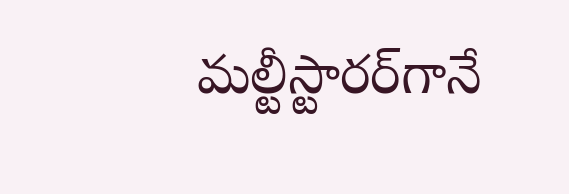మల్టీస్టారర్‌గానే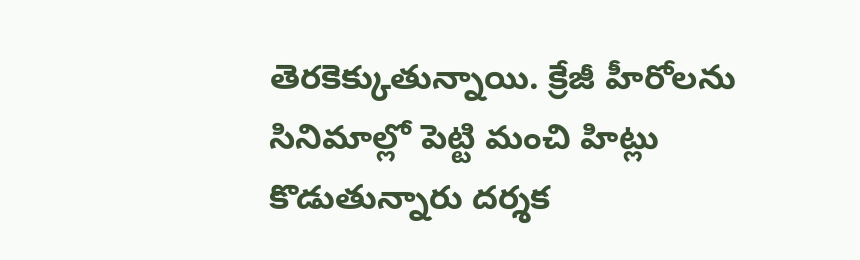తెరకెక్కుతున్నాయి. క్రేజీ హీరోలను సినిమాల్లో పెట్టి మంచి హిట్లు కొడుతున్నారు దర్శక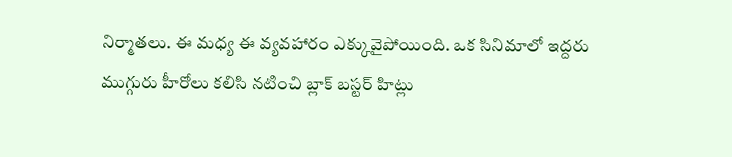నిర్మాతలు. ఈ మధ్య ఈ వ్యవహారం ఎక్కువైపోయింది. ఒక సినిమాలో ఇద్దరు ముగ్గురు హీరోలు కలిసి నటించి బ్లాక్ బస్టర్ హిట్లు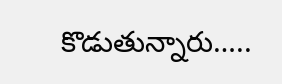కొడుతున్నారు…..